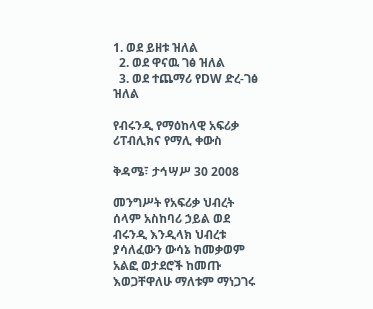1. ወደ ይዘቱ ዝለል
  2. ወደ ዋናዉ ገፅ ዝለል
  3. ወደ ተጨማሪ የDW ድረ-ገፅ ዝለል

የብሩንዲ የማዕከላዊ አፍሪቃ ሪፐብሊክና የማሊ ቀውስ

ቅዳሜ፣ ታኅሣሥ 30 2008

መንግሥት የአፍሪቃ ህብረት ሰላም አስከባሪ ኃይል ወደ ብሩንዲ እንዲላክ ህብረቱ ያሳለፈውን ውሳኔ ከመቃወም አልፎ ወታደሮች ከመጡ እወጋቸዋለሁ ማለቱም ማነጋገሩ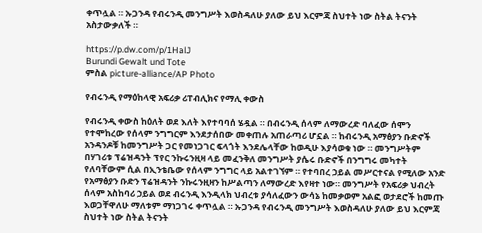ቀጥሏል ። ኡጋንዳ የብሩንዲ መንግሥት እወስዳለሁ ያለው ይህ እርምጃ ስህተት ነው ስትል ትናንት አስታውቃለች ።

https://p.dw.com/p/1HalJ
Burundi Gewalt und Tote
ምስል picture-alliance/AP Photo

የብሩንዲ የማዕከላዊ አፍሪቃ ሪፐብሊክና የማሊ ቀውስ

የብሩንዲ ቀውስ ከዕለት ወደ እለት እየተባባሰ ሄዷል ። በብሩንዲ ሰላም ለማውረድ ባለፈው ሰሞን የተሞከረው የሰላም ንግግርም እንደታሰበው መቀጠሉ አጠራጣሪ ሆኗል ። ከብሩንዲ አማፅያን ቡድኖች አንዳንዶቹ ከመንግሥት ጋር የመነጋገር ፍላጎት እንደሌላቸው ከወዲሁ እያሳወቁ ነው ። መንግሥትም በሃገሪቱ ፕሬዝዳንት ፕየር ንኩሩንዚዛ ላይ መፈንቅለ መንግሥት ያሴሩ ቡድኖች በንግግሩ መካተት የለባቸውም ሲል በኢንቴቤው የሰላም ንግግር ላይ አልተገኘም ። የተባበረ ኃይል መሥርተናል የሚለው አንድ የአማፅያን ቡድን ፕሬዝዳንት ንኩሩንዚዛን ከሥልጣን ለማውረድ እየዛተ ነው። መንግሥት የአፍሪቃ ህብረት ሰላም አስከባሪ ኃይል ወደ ብሩንዲ እንዲላክ ህብረቱ ያሳለፈውን ውሳኔ ከመቃወም አልፎ ወታደሮች ከመጡ እወጋቸዋለሁ ማለቱም ማነጋገሩ ቀጥሏል ። ኡጋንዳ የብሩንዲ መንግሥት እወስዳለሁ ያለው ይህ እርምጃ ስህተት ነው ስትል ትናንት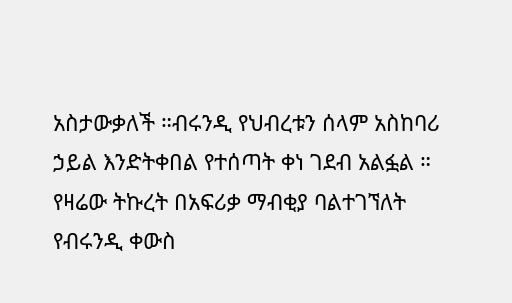አስታውቃለች ።ብሩንዲ የህብረቱን ሰላም አስከባሪ ኃይል እንድትቀበል የተሰጣት ቀነ ገደብ አልፏል ። የዛሬው ትኩረት በአፍሪቃ ማብቂያ ባልተገኘለት የብሩንዲ ቀውስ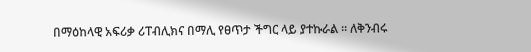በማዕከላዊ አፍሪቃ ሪፐብሊክና በማሊ የፀጥታ ችግር ላይ ያተኩራል ። ለቅንብሩ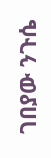ገበያው ንጉሴ